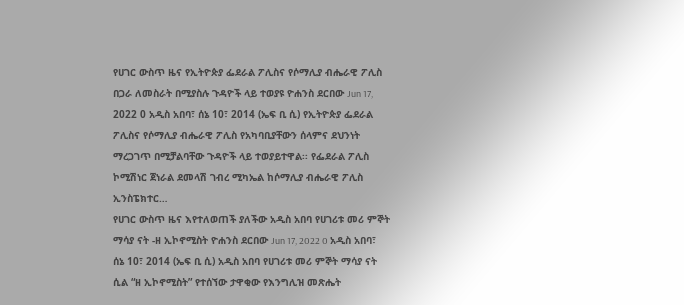የሀገር ውስጥ ዜና የኢትዮጵያ ፌደራል ፖሊስና የሶማሊያ ብሔራዊ ፖሊስ በጋራ ለመስራት በሚያስሉ ጉዳዮች ላይ ተወያዩ ዮሐንስ ደርበው Jun 17, 2022 0 አዲስ አበባ፣ ሰኔ 10፣ 2014 (ኤፍ ቢ ሲ) የኢትዮጵያ ፌደራል ፖሊስና የሶማሊያ ብሔራዊ ፖሊስ የአካባቢያቸውን ሰላምና ደህንነት ማረጋገጥ በሚቻልባቸው ጉዳዮች ላይ ተወያይተዋል፡፡ የፌደራል ፖሊስ ኮሚሽነር ጀነራል ደመላሽ ገብረ ሚካኤል ከሶማሊያ ብሔራዊ ፖሊስ ኢንስፔክተር…
የሀገር ውስጥ ዜና እየተለወጠች ያለችው አዲስ አበባ የሀገሪቱ መሪ ምኞት ማሳያ ናት -ዘ ኢኮኖሚስት ዮሐንስ ደርበው Jun 17, 2022 0 አዲስ አበባ፣ ሰኔ 10፣ 2014 (ኤፍ ቢ ሲ) አዲስ አበባ የሀገሪቱ መሪ ምኞት ማሳያ ናት ሲል “ዘ ኢኮኖሚስት” የተሰኘው ታዋቂው የእንግሊዝ መጽሔት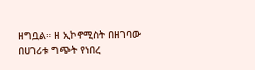ዘግቧል። ዘ ኢኮኖሚስት በዘገባው በሀገሪቱ ግጭት የነበረ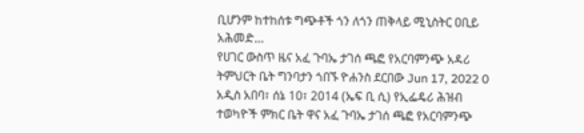ቢሆንም ከተከሰቱ ግጭቶች ጎን ለጎን ጠቅላይ ሚኒስትር ዐቢይ አሕመድ…
የሀገር ውስጥ ዜና አፈ ጉባኤ ታገሰ ጫፎ የአርባምንጭ አዳሪ ትምህርት ቤት ግንባታን ጎበኙ ዮሐንስ ደርበው Jun 17, 2022 0 አዲስ አበባ፣ ሰኔ 10፣ 2014 (ኤፍ ቢ ሲ) የኢፌዴሪ ሕዝብ ተወካዮች ምክር ቤት ዋና አፈ ጉባኤ ታገሰ ጫፎ የአርባምንጭ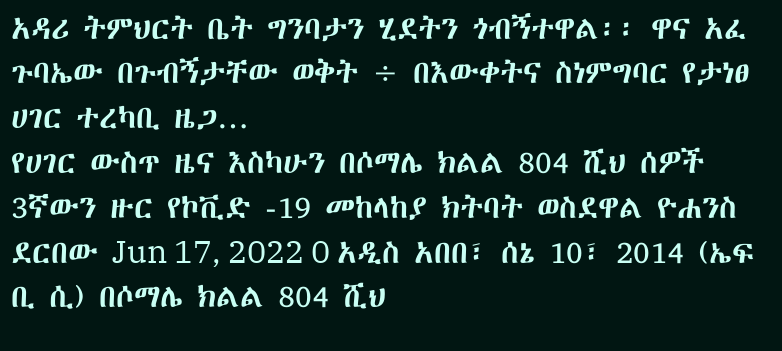አዳሪ ትምህርት ቤት ግንባታን ሂደትን ጎብኝተዋል፡፡ ዋና አፈ ጉባኤው በጉብኝታቸው ወቅት ÷ በእውቀትና ስነምግባር የታነፀ ሀገር ተረካቢ ዜጋ…
የሀገር ውስጥ ዜና እስካሁን በሶማሌ ክልል 804 ሺህ ሰዎች 3ኛውን ዙር የኮቪድ -19 መከላከያ ክትባት ወስደዋል ዮሐንስ ደርበው Jun 17, 2022 0 አዲስ አበበ፣ ሰኔ 10፣ 2014 (ኤፍ ቢ ሲ) በሶማሌ ክልል 804 ሺህ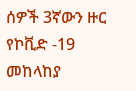ሰዎች 3ኛውን ዙር የኮቪድ -19 መከላከያ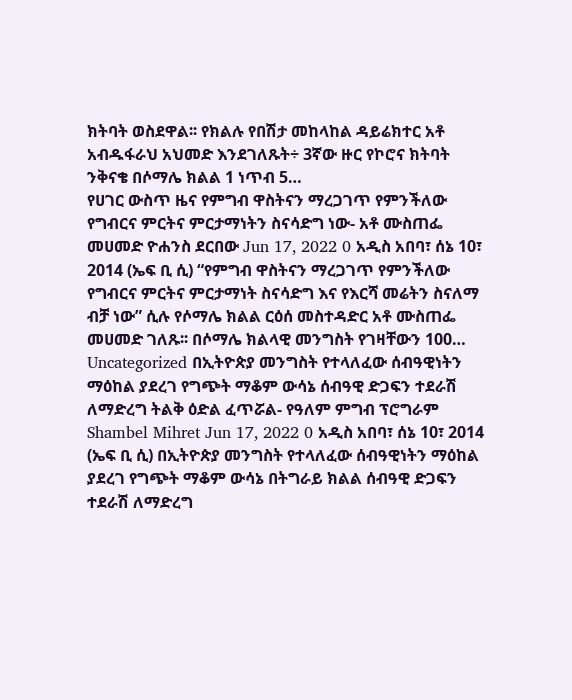ክትባት ወስደዋል፡፡ የክልሉ የበሽታ መከላከል ዳይሬክተር አቶ አብዱፋራህ አህመድ እንደገለጹት÷ 3ኛው ዙር የኮሮና ክትባት ንቅናቄ በሶማሌ ክልል 1 ነጥብ 5…
የሀገር ውስጥ ዜና የምግብ ዋስትናን ማረጋገጥ የምንችለው የግብርና ምርትና ምርታማነትን ስናሳድግ ነው- አቶ ሙስጠፌ መሀመድ ዮሐንስ ደርበው Jun 17, 2022 0 አዲስ አበባ፣ ሰኔ 10፣ 2014 (ኤፍ ቢ ሲ) “የምግብ ዋስትናን ማረጋገጥ የምንችለው የግብርና ምርትና ምርታማነት ስናሳድግ እና የእርሻ መሬትን ስናለማ ብቻ ነው” ሲሉ የሶማሌ ክልል ርዕሰ መስተዳድር አቶ ሙስጠፌ መሀመድ ገለጹ፡፡ በሶማሌ ክልላዊ መንግስት የገዛቸውን 100…
Uncategorized በኢትዮጵያ መንግስት የተላለፈው ሰብዓዊነትን ማዕከል ያደረገ የግጭት ማቆም ውሳኔ ሰብዓዊ ድጋፍን ተደራሽ ለማድረግ ትልቅ ዕድል ፈጥሯል- የዓለም ምግብ ፕሮግራም Shambel Mihret Jun 17, 2022 0 አዲስ አበባ፣ ሰኔ 10፣ 2014 (ኤፍ ቢ ሲ) በኢትዮጵያ መንግስት የተላለፈው ሰብዓዊነትን ማዕከል ያደረገ የግጭት ማቆም ውሳኔ በትግራይ ክልል ሰብዓዊ ድጋፍን ተደራሽ ለማድረግ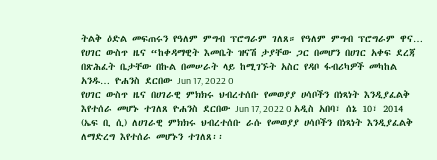ትልቅ ዕድል መፍጠሩን የዓለም ምግብ ፕሮግራም ገለጸ። የዓለም ምግብ ፕሮግራም ዋና…
የሀገር ውስጥ ዜና “ከቀዳማዊት እመቤት ዝናሽ ታያቸው ጋር በመሆን በሀገር አቀፍ ደረጃ በጽሕፈት ቤታቸው በኩል በመሠራት ላይ ከሚገኙት አስር የዳቦ ፋብሪካዎች መካከል አንዱ… ዮሐንስ ደርበው Jun 17, 2022 0
የሀገር ውስጥ ዜና በሀገራዊ ምክክሩ ህብረተሰቡ የመወያያ ሀሳቦችን በነጻነት እንዲያፈልቅ እየተሰራ መሆኑ ተገለጸ ዮሐንስ ደርበው Jun 17, 2022 0 አዲስ አበባ፣ ሰኔ 10፣ 2014 (ኤፍ ቢ ሲ) ለሀገራዊ ምክክሩ ህብረተሰቡ ራሱ የመወያያ ሀሳቦችን በነጻነት እንዲያፈልቅ ለማድረግ እየተሰራ መሆኑን ተገለጸ፡፡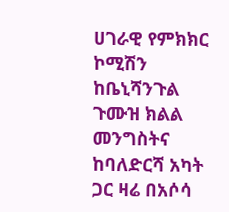ሀገራዊ የምክክር ኮሚሽን ከቤኒሻንጉል ጉሙዝ ክልል መንግስትና ከባለድርሻ አካት ጋር ዛሬ በአሶሳ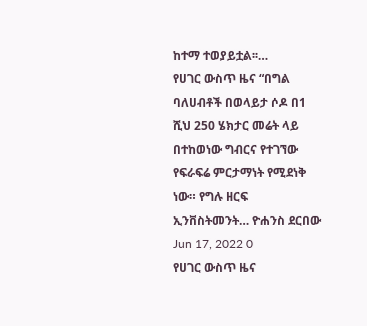ከተማ ተወያይቷል፡፡…
የሀገር ውስጥ ዜና “በግል ባለሀብቶች በወላይታ ሶዶ በ1 ሺህ 250 ሄክታር መሬት ላይ በተከወነው ግብርና የተገኘው የፍራፍሬ ምርታማነት የሚደነቅ ነው። የግሉ ዘርፍ ኢንቨስትመንት… ዮሐንስ ደርበው Jun 17, 2022 0
የሀገር ውስጥ ዜና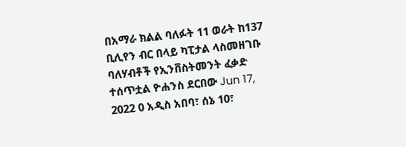በአማራ ክልል ባለፉት 11 ወራት ከ137 ቢሊየን ብር በላይ ካፒታል ላስመዘገቡ ባለሃብቶች የኢንቨስትመንት ፈቃድ ተሰጥቷል ዮሐንስ ደርበው Jun 17, 2022 0 አዲስ አበባ፣ ሰኔ 10፣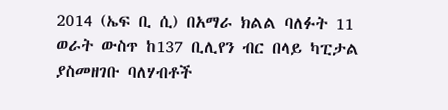2014 (ኤፍ ቢ ሲ) በአማራ ክልል ባለፉት 11 ወራት ውስጥ ከ137 ቢሊየን ብር በላይ ካፒታል ያስመዘገቡ ባለሃብቶች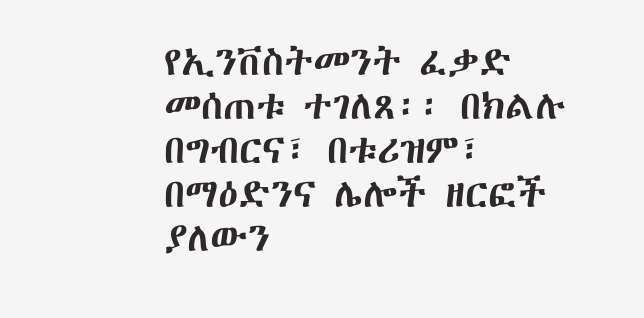የኢንቨስትመንት ፈቃድ መሰጠቱ ተገለጸ፡፡ በክልሉ በግብርና፣ በቱሪዝም፣ በማዕድንና ሌሎች ዘርፎች ያለውን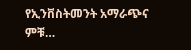የኢንቨስትመንት አማራጭና ምቹ…